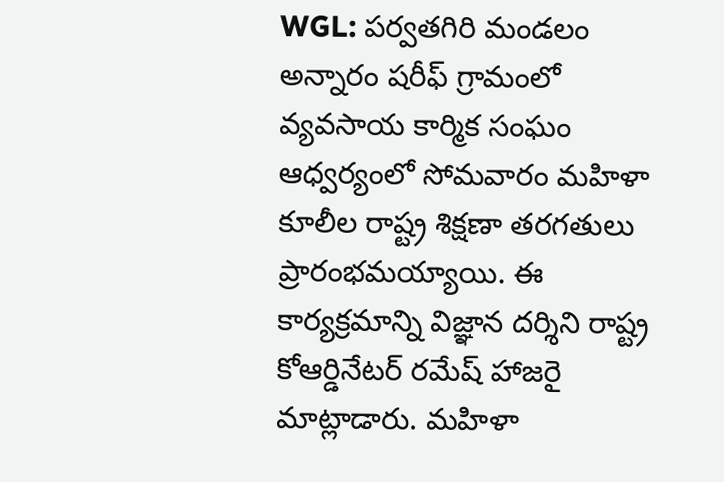WGL: పర్వతగిరి మండలం అన్నారం షరీఫ్ గ్రామంలో వ్యవసాయ కార్మిక సంఘం ఆధ్వర్యంలో సోమవారం మహిళా కూలీల రాష్ట్ర శిక్షణా తరగతులు ప్రారంభమయ్యాయి. ఈ కార్యక్రమాన్ని విజ్ఞాన దర్శిని రాష్ట్ర కోఆర్డినేటర్ రమేష్ హాజరై మాట్లాడారు. మహిళా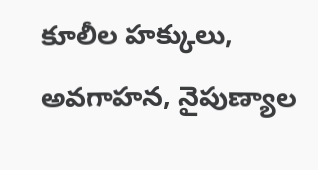కూలీల హక్కులు, అవగాహన, నైపుణ్యాల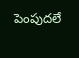పెంపుదలే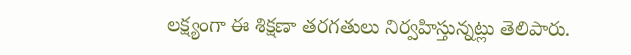లక్ష్యంగా ఈ శిక్షణా తరగతులు నిర్వహిస్తున్నట్లు తెలిపారు.